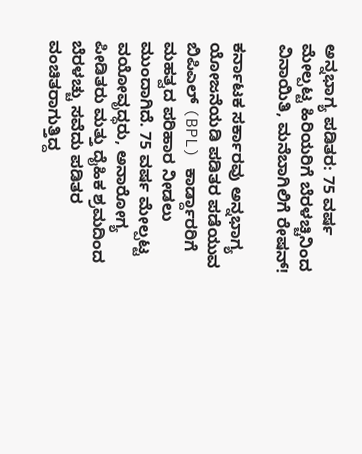ಅನ್ನಭಾಗ್ಯ ಪಡಿತರ: 75 ವರ್ಷ ಮೇಲ್ಪಟ್ಟ ಹಿರಿಯರಿಗೆ ಬೆರಳಚ್ಚಿನಿಂದ ವಿನಾಯಿತಿ, ಮನೆಬಾಗಿಲಿಗೆ ರೇಷನ್!

ಕರ್ನಾಟಕ ಸರ್ಕಾರವು ಅನ್ನಭಾಗ್ಯ ಯೋಜನೆಯಡಿ ಪಡಿತರ ಪಡೆಯುವ ಬಿಪಿಎಲ್ (BPL) ಕಾರ್ಡ್ದಾರರಿಗೆ ಮಹತ್ವದ ಪರಿಹಾರ ನೀಡಲು ಮುಂದಾಗಿದೆ. 75 ವರ್ಷ ಮೇಲ್ಪಟ್ಟ ವಯೋವೃದ್ಧರು, ಅನಾರೋಗ್ಯ ಪೀಡಿತರು ಮತ್ತು ದೈಹಿಕ ಶ್ರಮದಿಂದ ಬೆರಳಚ್ಚು ಸವೆದು ಪಡಿತರ ವಂಚಿತರಾಗುತ್ತಿದ್ದ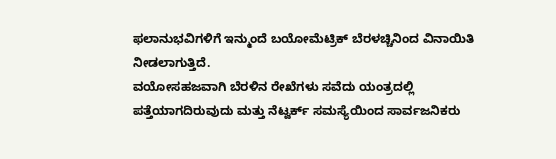ಫಲಾನುಭವಿಗಳಿಗೆ ಇನ್ಮುಂದೆ ಬಯೋಮೆಟ್ರಿಕ್ ಬೆರಳಚ್ಚಿನಿಂದ ವಿನಾಯಿತಿ ನೀಡಲಾಗುತ್ತಿದೆ.
ವಯೋಸಹಜವಾಗಿ ಬೆರಳಿನ ರೇಖೆಗಳು ಸವೆದು ಯಂತ್ರದಲ್ಲಿ ಪತ್ತೆಯಾಗದಿರುವುದು ಮತ್ತು ನೆಟ್ವರ್ಕ್ ಸಮಸ್ಯೆಯಿಂದ ಸಾರ್ವಜನಿಕರು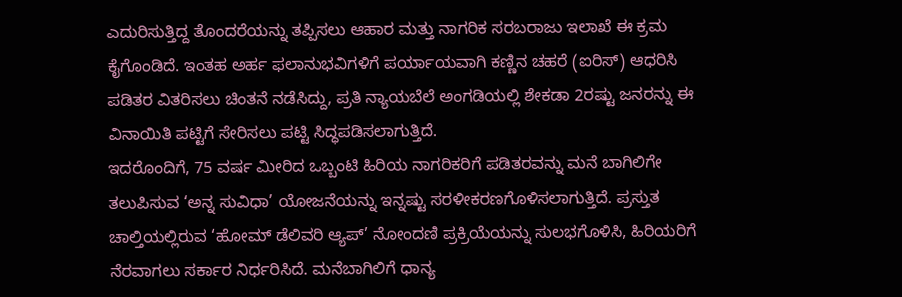ಎದುರಿಸುತ್ತಿದ್ದ ತೊಂದರೆಯನ್ನು ತಪ್ಪಿಸಲು ಆಹಾರ ಮತ್ತು ನಾಗರಿಕ ಸರಬರಾಜು ಇಲಾಖೆ ಈ ಕ್ರಮ ಕೈಗೊಂಡಿದೆ. ಇಂತಹ ಅರ್ಹ ಫಲಾನುಭವಿಗಳಿಗೆ ಪರ್ಯಾಯವಾಗಿ ಕಣ್ಣಿನ ಚಹರೆ (ಐರಿಸ್) ಆಧರಿಸಿ ಪಡಿತರ ವಿತರಿಸಲು ಚಿಂತನೆ ನಡೆಸಿದ್ದು, ಪ್ರತಿ ನ್ಯಾಯಬೆಲೆ ಅಂಗಡಿಯಲ್ಲಿ ಶೇಕಡಾ 2ರಷ್ಟು ಜನರನ್ನು ಈ ವಿನಾಯಿತಿ ಪಟ್ಟಿಗೆ ಸೇರಿಸಲು ಪಟ್ಟಿ ಸಿದ್ಧಪಡಿಸಲಾಗುತ್ತಿದೆ.
ಇದರೊಂದಿಗೆ, 75 ವರ್ಷ ಮೀರಿದ ಒಬ್ಬಂಟಿ ಹಿರಿಯ ನಾಗರಿಕರಿಗೆ ಪಡಿತರವನ್ನು ಮನೆ ಬಾಗಿಲಿಗೇ ತಲುಪಿಸುವ ‘ಅನ್ನ ಸುವಿಧಾ’ ಯೋಜನೆಯನ್ನು ಇನ್ನಷ್ಟು ಸರಳೀಕರಣಗೊಳಿಸಲಾಗುತ್ತಿದೆ. ಪ್ರಸ್ತುತ ಚಾಲ್ತಿಯಲ್ಲಿರುವ ‘ಹೋಮ್ ಡೆಲಿವರಿ ಆ್ಯಪ್’ ನೋಂದಣಿ ಪ್ರಕ್ರಿಯೆಯನ್ನು ಸುಲಭಗೊಳಿಸಿ, ಹಿರಿಯರಿಗೆ ನೆರವಾಗಲು ಸರ್ಕಾರ ನಿರ್ಧರಿಸಿದೆ. ಮನೆಬಾಗಿಲಿಗೆ ಧಾನ್ಯ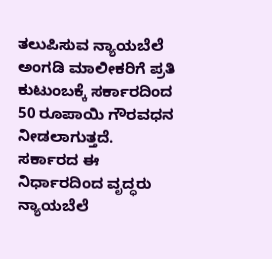ತಲುಪಿಸುವ ನ್ಯಾಯಬೆಲೆ ಅಂಗಡಿ ಮಾಲೀಕರಿಗೆ ಪ್ರತಿ ಕುಟುಂಬಕ್ಕೆ ಸರ್ಕಾರದಿಂದ 50 ರೂಪಾಯಿ ಗೌರವಧನ ನೀಡಲಾಗುತ್ತದೆ. ಸರ್ಕಾರದ ಈ ನಿರ್ಧಾರದಿಂದ ವೃದ್ಧರು ನ್ಯಾಯಬೆಲೆ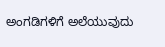ಅಂಗಡಿಗಳಿಗೆ ಅಲೆಯುವುದು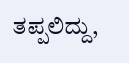ತಪ್ಪಲಿದ್ದು,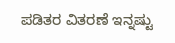ಪಡಿತರ ವಿತರಣೆ ಇನ್ನಷ್ಟು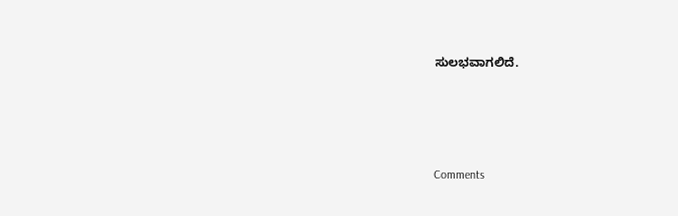ಸುಲಭವಾಗಲಿದೆ.







Comments